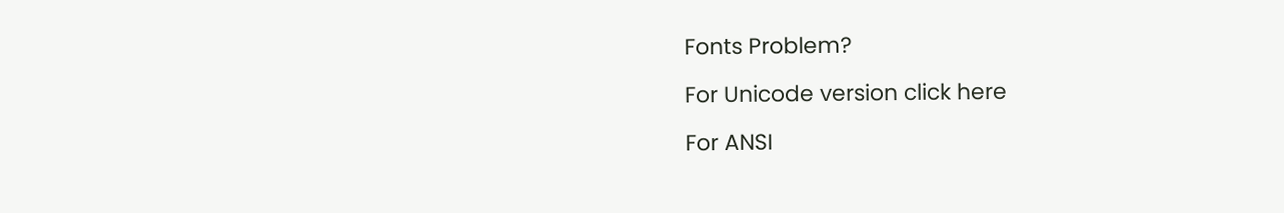Fonts Problem?

For Unicode version click here

For ANSI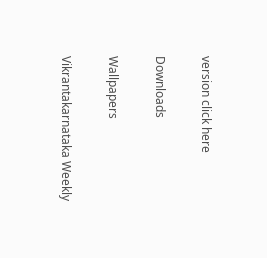version click here

Downloads

Wallpapers

Vikrantakarnataka Weekly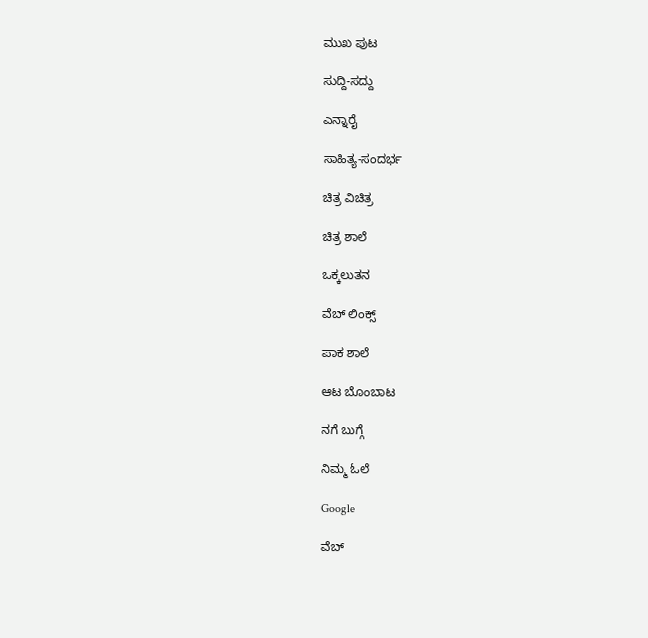ಮುಖ ಪುಟ

ಸುದ್ದಿ-ಸದ್ದು

ಎನ್ನಾರೈ

ಸಾಹಿತ್ಯ-ಸಂದರ್ಭ

ಚಿತ್ರ ವಿಚಿತ್ರ

ಚಿತ್ರ ಶಾಲೆ

ಒಕ್ಕಲುತನ

ವೆಬ್ ಲಿಂಕ್ಸ್

ಪಾಕ ಶಾಲೆ

ಆಟ ಬೊಂಬಾಟ

ನಗೆ ಬುಗ್ಗೆ

ನಿಮ್ಮ ಓಲೆ

Google

ವೆಬ್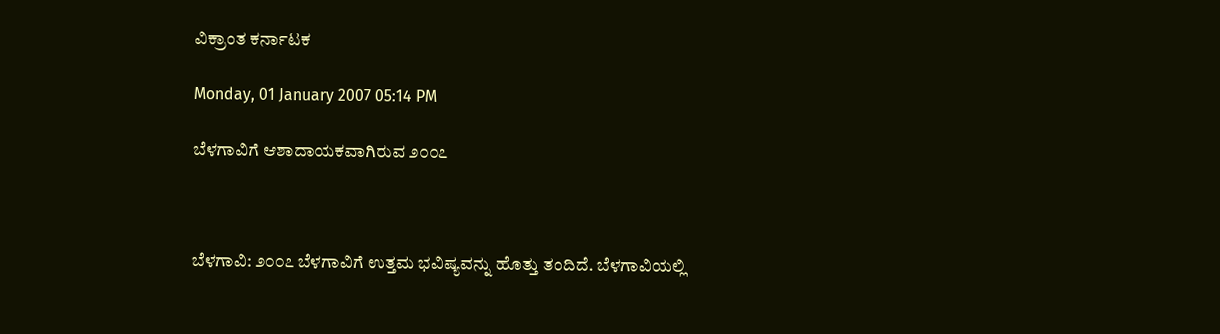ವಿಕ್ರಾಂತ ಕರ್ನಾಟಕ

Monday, 01 January 2007 05:14 PM

ಬೆಳಗಾವಿಗೆ ಆಶಾದಾಯಕವಾಗಿರುವ ೨೦೦೭



ಬೆಳಗಾವಿ: ೨೦೦೭ ಬೆಳಗಾವಿಗೆ ಉತ್ತಮ ಭವಿಷ್ಯವನ್ನು ಹೊತ್ತು ತಂದಿದೆ. ಬೆಳಗಾವಿಯಲ್ಲಿ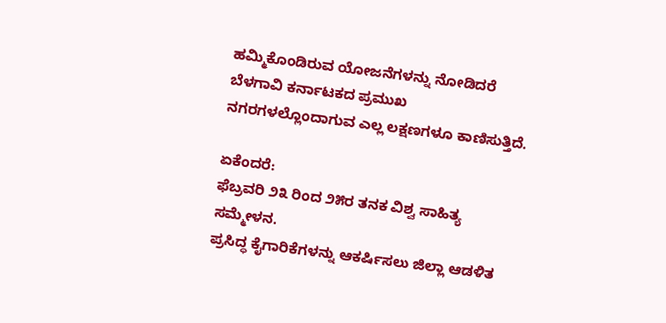ಹಮ್ಮಿಕೊಂಡಿರುವ ಯೋಜನೆಗಳನ್ನು ನೋಡಿದರೆ ಬೆಳಗಾವಿ ಕರ್ನಾಟಕದ ಪ್ರಮುಖ ನಗರಗಳಲ್ಲೊಂದಾಗುವ ಎಲ್ಲ ಲಕ್ಷಣಗಳೂ ಕಾಣಿಸುತ್ತಿದೆ.

ಏಕೆಂದರೆ:
ಫೆಬ್ರವರಿ ೨೩ ರಿಂದ ೨೫ರ ತನಕ ವಿಶ್ವ ಸಾಹಿತ್ಯ ಸಮ್ಮೇಳನ.
ಪ್ರಸಿದ್ಧ ಕೈಗಾರಿಕೆಗಳನ್ನು ಆಕರ್ಷಿಸಲು ಜಿಲ್ಲಾ ಆಡಳಿತ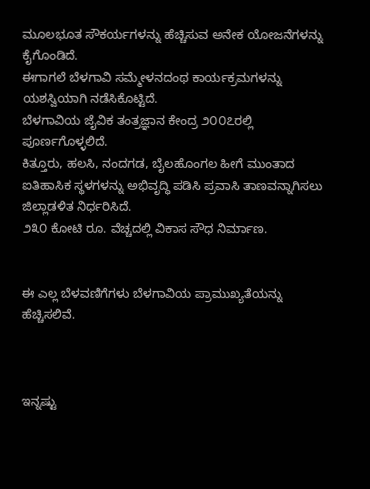ಮೂಲಭೂತ ಸೌಕರ್ಯಗಳನ್ನು ಹೆಚ್ಚಿಸುವ ಅನೇಕ ಯೋಜನೆಗಳನ್ನು ಕೈಗೊಂಡಿದೆ.
ಈಗಾಗಲೆ ಬೆಳಗಾವಿ ಸಮ್ಮೇಳನದಂಥ ಕಾರ್ಯಕ್ರಮಗಳನ್ನು ಯಶಸ್ವಿಯಾಗಿ ನಡೆಸಿಕೊಟ್ಟಿದೆ.
ಬೆಳಗಾವಿಯ ಜೈವಿಕ ತಂತ್ರಜ್ಞಾನ ಕೇಂದ್ರ ೨೦೦೭ರಲ್ಲಿ ಪೂರ್ಣಗೊಳ್ಳಲಿದೆ.
ಕಿತ್ತೂರು, ಹಲಸಿ, ನಂದಗಡ, ಬೈಲಹೊಂಗಲ ಹೀಗೆ ಮುಂತಾದ ಐತಿಹಾಸಿಕ ಸ್ಥಳಗಳನ್ನು ಅಭಿವೃದ್ಧಿ ಪಡಿಸಿ ಪ್ರವಾಸಿ ತಾಣವನ್ನಾಗಿಸಲು ಜಿಲ್ಲಾಡಳಿತ ನಿರ್ಧರಿಸಿದೆ.
೨೩೦ ಕೋಟಿ ರೂ. ವೆಚ್ಚದಲ್ಲಿ ವಿಕಾಸ ಸೌಧ ನಿರ್ಮಾಣ.


ಈ ಎಲ್ಲ ಬೆಳವಣಿಗೆಗಳು ಬೆಳಗಾವಿಯ ಪ್ರಾಮುಖ್ಯತೆಯನ್ನು ಹೆಚ್ಚಿಸಲಿವೆ.



ಇನ್ನಷ್ಟು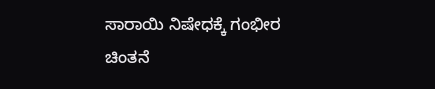ಸಾರಾಯಿ ನಿಷೇಧಕ್ಕೆ ಗಂಭೀರ ಚಿಂತನೆ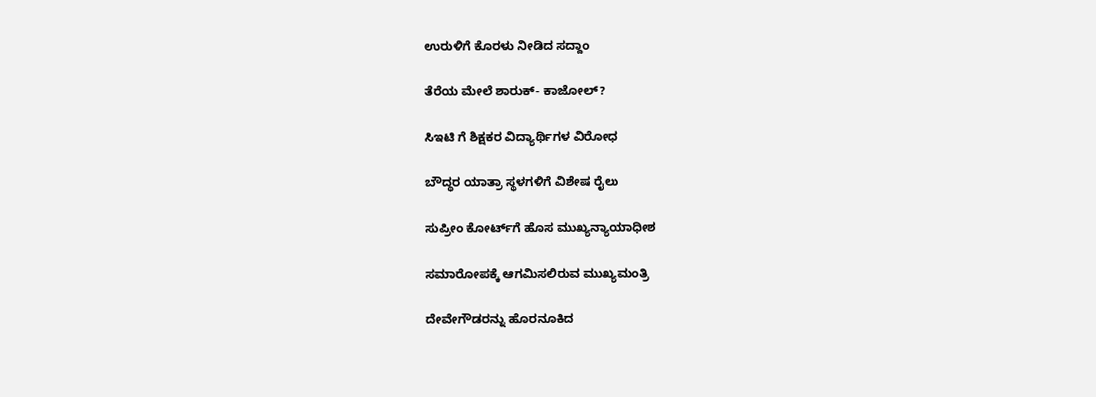ಉರುಳಿಗೆ ಕೊರಳು ನೀಡಿದ ಸದ್ದಾಂ

ತೆರೆಯ ಮೇಲೆ ಶಾರುಕ್- ಕಾಜೋಲ್?

ಸಿಇಟಿ ಗೆ ಶಿಕ್ಷಕರ ವಿದ್ಯಾರ್ಥಿಗಳ ವಿರೋಧ

ಬೌದ್ಧರ ಯಾತ್ರಾ ಸ್ಥಳಗಳಿಗೆ ವಿಶೇಷ ರೈಲು

ಸುಪ್ರೀಂ ಕೋರ್ಟ್‌ಗೆ ಹೊಸ ಮುಖ್ಯನ್ಯಾಯಾಧೀಶ

ಸಮಾರೋಪಕ್ಕೆ ಆಗಮಿಸಲಿರುವ ಮುಖ್ಯಮಂತ್ರಿ

ದೇವೇಗೌಡರನ್ನು ಹೊರನೂಕಿದ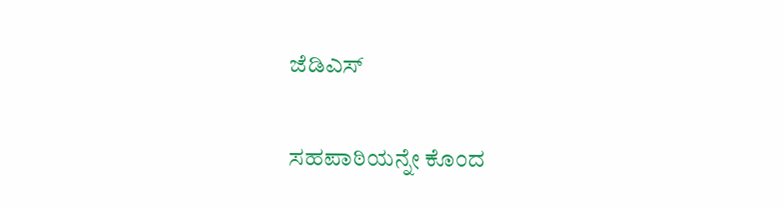ಜೆಡಿಎಸ್

ಸಹಪಾಠಿಯನ್ನೇ ಕೊಂದ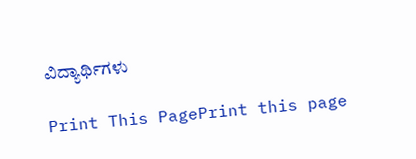ವಿದ್ಯಾರ್ಥಿಗಳು

Print This PagePrint this page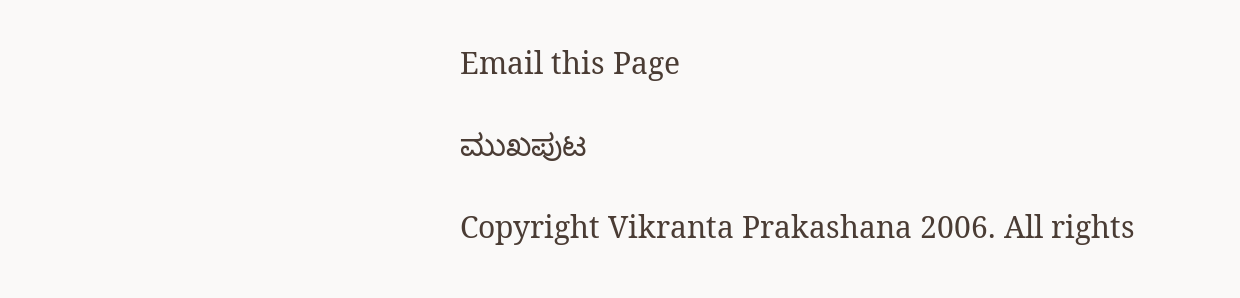Email this Page

ಮುಖಪುಟ

Copyright Vikranta Prakashana 2006. All rights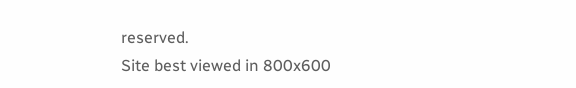reserved.
Site best viewed in 800x600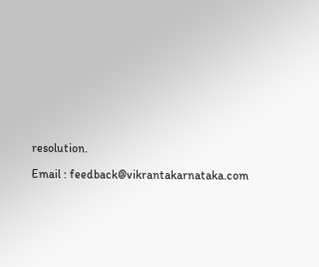resolution.

Email : feedback@vikrantakarnataka.com